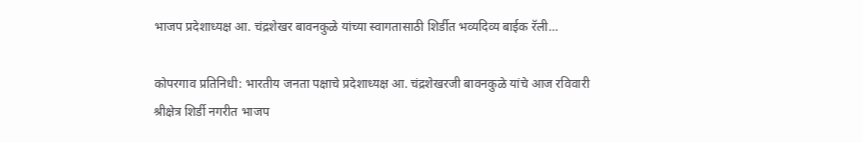भाजप प्रदेशाध्यक्ष आ. चंद्रशेखर बावनकुळे यांच्या स्वागतासाठी शिर्डीत भव्यदिव्य बाईक रॅली…

कोपरगाव प्रतिनिधी: भारतीय जनता पक्षाचे प्रदेशाध्यक्ष आ. चंद्रशेखरजी बावनकुळे यांचे आज रविवारी श्रीक्षेत्र शिर्डी नगरीत भाजप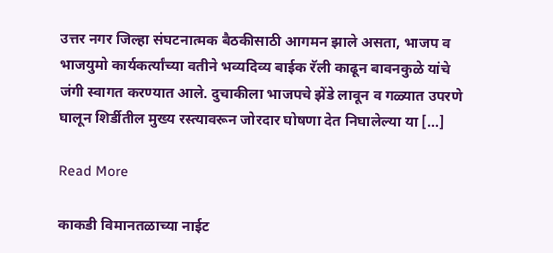उत्तर नगर जिल्हा संघटनात्मक बैठकीसाठी आगमन झाले असता, भाजप व भाजयुमो कार्यकर्त्यांच्या वतीने भव्यदिव्य बाईक रॅली काढून बावनकुळे यांचे जंगी स्वागत करण्यात आले. दुचाकीला भाजपचे झेंडे लावून व गळ्यात उपरणे घालून शिर्डीतील मुख्य रस्त्यावरून जोरदार घोषणा देत निघालेल्या या […]

Read More

काकडी विमानतळाच्या नाईट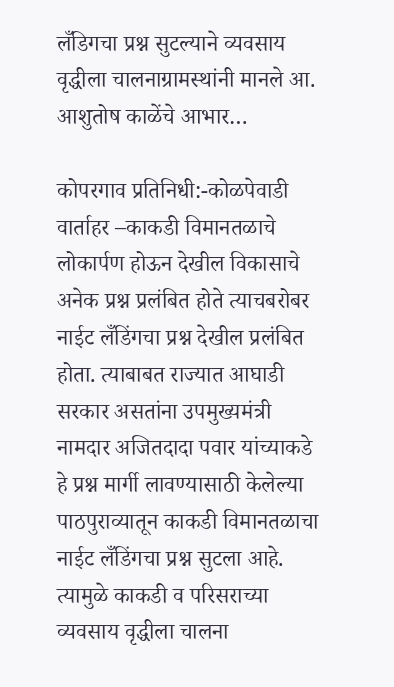लँडिगचा प्रश्न सुटल्याने व्यवसाय वृद्धीला चालनाग्रामस्थांनी मानले आ. आशुतोष काळेंचे आभार…

कोपरगाव प्रतिनिधी:-कोळपेवाडी वार्ताहर –काकडी विमानतळाचे लोकार्पण होऊन देखील विकासाचे अनेक प्रश्न प्रलंबित होते त्याचबरोबर नाईट लँडिंगचा प्रश्न देखील प्रलंबित होता. त्याबाबत राज्यात आघाडी सरकार असतांना उपमुख्यमंत्री नामदार अजितदादा पवार यांच्याकडे हे प्रश्न मार्गी लावण्यासाठी केलेल्या पाठपुराव्यातून काकडी विमानतळाचा नाईट लँडिंगचा प्रश्न सुटला आहे. त्यामुळे काकडी व परिसराच्या व्यवसाय वृद्धीला चालना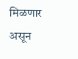मिळणार असून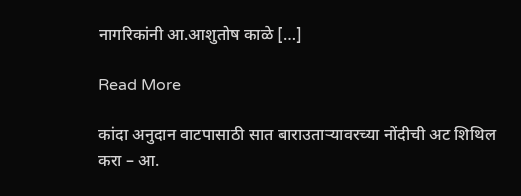नागरिकांनी आ.आशुतोष काळे […]

Read More

कांदा अनुदान वाटपासाठी सात बाराउताऱ्यावरच्या नोंदीची अट शिथिल करा – आ.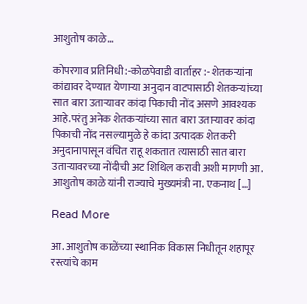आशुतोष काळे…

कोपरगाव प्रतिनिधी:-कोळपेवाडी वार्ताहर :- शेतकऱ्यांना कांद्यावर देण्यात येणाऱ्या अनुदान वाटपासाठी शेतकऱ्यांच्या सात बारा उताऱ्यावर कांदा पिकाची नोंद असणे आवश्यक आहे.परंतु अनेक शेतकऱ्यांच्या सात बारा उताऱ्यावर कांदा पिकाची नोंद नसल्यामुळे हे कांदा उत्पादक शेतकरी अनुदानापासून वंचित राहू शकतात त्यासाठी सात बारा उताऱ्यावरच्या नोंदीची अट शिथिल करावी अशी मागणी आ. आशुतोष काळे यांनी राज्याचे मुख्यमंत्री ना. एकनाथ […]

Read More

आ. आशुतोष काळेंच्या स्थानिक विकास निधीतून शहापूर रस्त्यांचे काम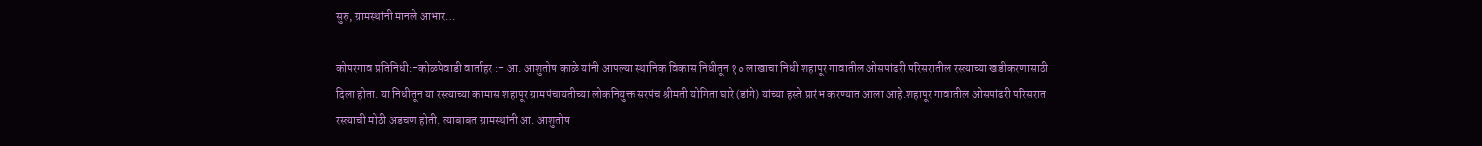सुरु, ग्रामस्थांनी मानले आभार…

कोपरगाव प्रतिनिधी:-कोळपेवाडी वार्ताहर :- आ. आशुतोष काळे यांनी आपल्या स्थानिक विकास निधीतून १० लाखाचा निधी शहापूर गावातील ओसपांढरी परिसरातील रस्त्याच्या खडीकरणासाठी दिला होता. या निधीतून या रस्त्याच्या कामास शहापूर ग्रामपंचायतीच्या लोकनियुक्त सरपंच श्रीमती योगिता घारे (डांगे) यांच्या हस्ते प्रारंभ करण्यात आला आहे.शहापूर गावातील ओसपांढरी परिसरात रस्त्याची मोठी अडचण होती. त्याबाबत ग्रामस्थांनी आ. आशुतोष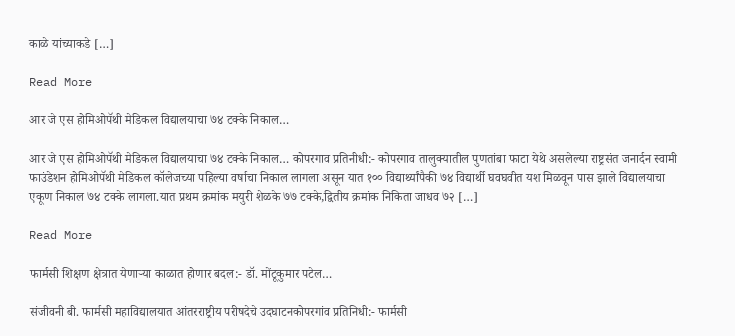काळे यांच्याकडे […]

Read More

आर जे एस होमिओपॅथी मेडिकल विद्यालयाचा ७४ टक्के निकाल…

आर जे एस होमिओपॅथी मेडिकल विद्यालयाचा ७४ टक्के निकाल… कोपरगाव प्रतिनीधी:- कोपरगाव तालुक्यातील पुणतांबा फाटा येथे असलेल्या राष्ट्रसंत जनार्दन स्वामी फाउंडेशन होमिओपॅथी मेडिकल कॉलेजच्या पहिल्या वर्षाचा निकाल लागला असून यात १०० विद्यार्थ्यांपैकी ७४ विद्यार्थी घवघवीत यश मिळवून पास झाले विद्यालयाचा एकूण निकाल ७४ टक्के लागला.यात प्रथम क्रमांक मयुरी शेळके ७७ टक्के,द्वितीय क्रमांक निकिता जाधव ७२ […]

Read More

फार्मसी शिक्षण क्षेत्रात येणाऱ्या काळात होणार बदल:- डॉ. मोंटूकुमार पटेल…

संजीवनी बी. फार्मसी महाविद्यालयात आंतरराष्ट्रीय परीषदेचे उदघाटनकोपरगांव प्रतिनिधी:- फार्मसी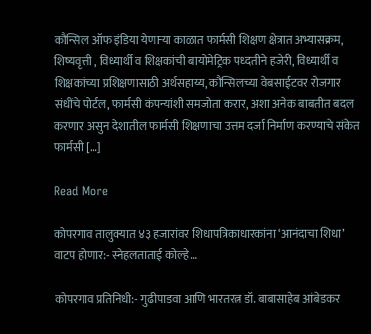कौन्सिल ऑफ इंडिया येणाऱ्या काळात फार्मसी शिक्षण क्षेत्रात अभ्यासक्रम, शिष्यवृत्ती , विध्यार्थी व शिक्षकांची बायोमेट्रिक पध्दतीने हजेरी, विध्यार्थी व शिक्षकांच्या प्रशिक्षणासाठी अर्थसहाय्य, कौन्सिलच्या वेबसाईटवर रोजगार संधींचे पोर्टल, फार्मसी कंपन्यांशी समजोता करार, अशा अनेक बाबतीत बदल करणार असुन देशातील फार्मसी शिक्षणाचा उत्तम दर्जा निर्माण करण्याचे संकेत फार्मसी […]

Read More

कोपरगाव तालुक्यात ४३ हजारांवर शिधापत्रिकाधारकांना ‘आनंदाचा शिधा’ वाटप होणार:- स्नेहलताताई कोल्हे…

कोपरगाव प्रतिनिधी:- गुढीपाडवा आणि भारतरत्न डॉ. बाबासाहेब आंबेडकर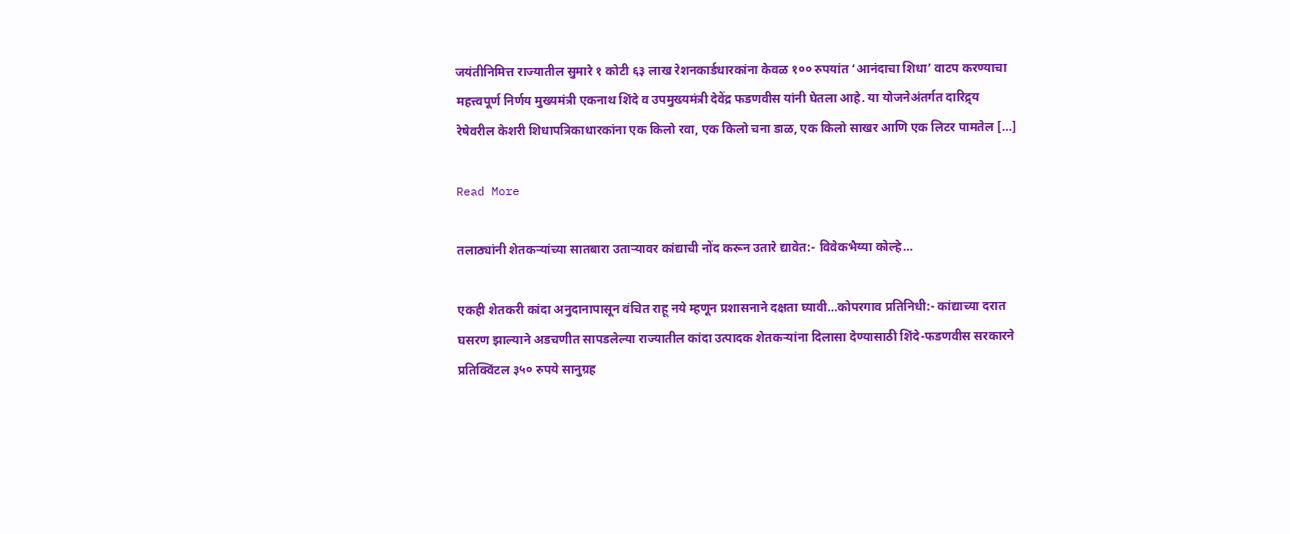जयंतीनिमित्त राज्यातील सुमारे १ कोटी ६३ लाख रेशनकार्डधारकांना केवळ १०० रुपयांत ‘आनंदाचा शिधा’ वाटप करण्याचा महत्त्वपूर्ण निर्णय मुख्यमंत्री एकनाथ शिंदे व उपमुख्यमंत्री देवेंद्र फडणवीस यांनी घेतला आहे. या योजनेअंतर्गत दारिद्र्य रेषेवरील केशरी शिधापत्रिकाधारकांना एक किलो रवा, एक किलो चना डाळ, एक किलो साखर आणि एक लिटर पामतेल […]

Read More

तलाठ्यांनी शेतकऱ्यांच्या सातबारा उताऱ्यावर कांद्याची नोंद करून उतारे द्यावेत:- विवेकभैय्या कोल्हे…

एकही शेतकरी कांदा अनुदानापासून वंचित राहू नये म्हणून प्रशासनाने दक्षता घ्यावी…कोपरगाव प्रतिनिधी:- कांद्याच्या दरात घसरण झाल्याने अडचणीत सापडलेल्या राज्यातील कांदा उत्पादक शेतकऱ्यांना दिलासा देण्यासाठी शिंदे-फडणवीस सरकारने प्रतिक्विंटल ३५० रुपये सानुग्रह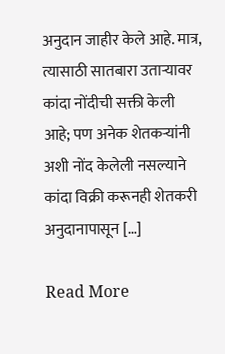अनुदान जाहीर केले आहे. मात्र, त्यासाठी सातबारा उताऱ्यावर कांदा नोंदीची सक्ती केली आहे; पण अनेक शेतकऱ्यांनी अशी नोंद केलेली नसल्याने कांदा विक्री करूनही शेतकरी अनुदानापासून […]

Read More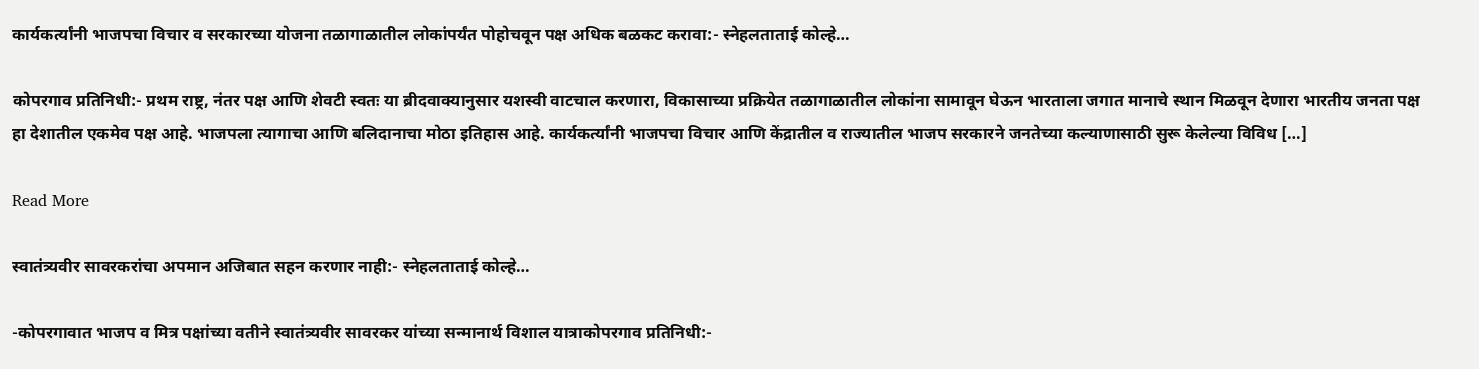कार्यकर्त्यांनी भाजपचा विचार व सरकारच्या योजना तळागाळातील लोकांपर्यंत पोहोचवून पक्ष अधिक बळकट करावा:- स्नेहलताताई कोल्हे…

कोपरगाव प्रतिनिधी:- प्रथम राष्ट्र, नंतर पक्ष आणि शेवटी स्वतः या ब्रीदवाक्यानुसार यशस्वी वाटचाल करणारा, विकासाच्या प्रक्रियेत तळागाळातील लोकांना सामावून घेऊन भारताला जगात मानाचे स्थान मिळवून देणारा भारतीय जनता पक्ष हा देशातील एकमेव पक्ष आहे. भाजपला त्यागाचा आणि बलिदानाचा मोठा इतिहास आहे. कार्यकर्त्यांनी भाजपचा विचार आणि केंद्रातील व राज्यातील भाजप सरकारने जनतेच्या कल्याणासाठी सुरू केलेल्या विविध […]

Read More

स्वातंत्र्यवीर सावरकरांचा अपमान अजिबात सहन करणार नाही:- स्नेहलताताई कोल्हे…

-कोपरगावात भाजप व मित्र पक्षांच्या वतीने स्वातंत्र्यवीर सावरकर यांच्या सन्मानार्थ विशाल यात्राकोपरगाव प्रतिनिधी:-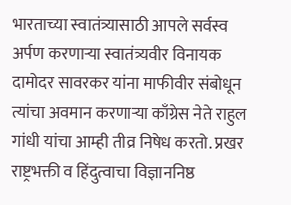भारताच्या स्वातंत्र्यासाठी आपले सर्वस्व अर्पण करणाऱ्या स्वातंत्र्यवीर विनायक दामोदर सावरकर यांना माफीवीर संबोधून त्यांचा अवमान करणाऱ्या काँग्रेस नेते राहुल गांधी यांचा आम्ही तीव्र निषेध करतो. प्रखर राष्ट्रभक्ती व हिंदुत्वाचा विज्ञाननिष्ठ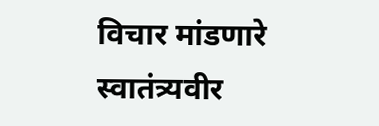विचार मांडणारे स्वातंत्र्यवीर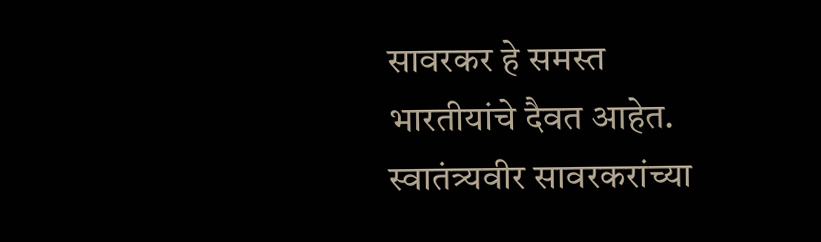सावरकर हे समस्त भारतीयांचे दैवत आहेत. स्वातंत्र्यवीर सावरकरांच्या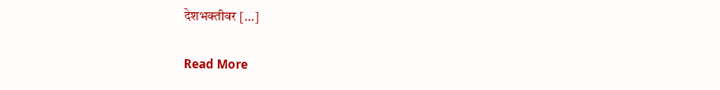देशभक्तीवर […]

Read More